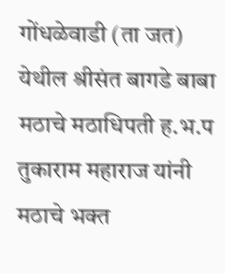गोंधळेवाडी (ता जत) येथील श्रीसंत बागडे बाबा मठाचे मठाधिपती ह.भ.प तुकाराम महाराज यांनी मठाचे भक्त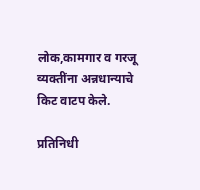लोक,कामगार व गरजू व्यक्तींना अन्नधान्याचे किट वाटप केले.

प्रतिनिधी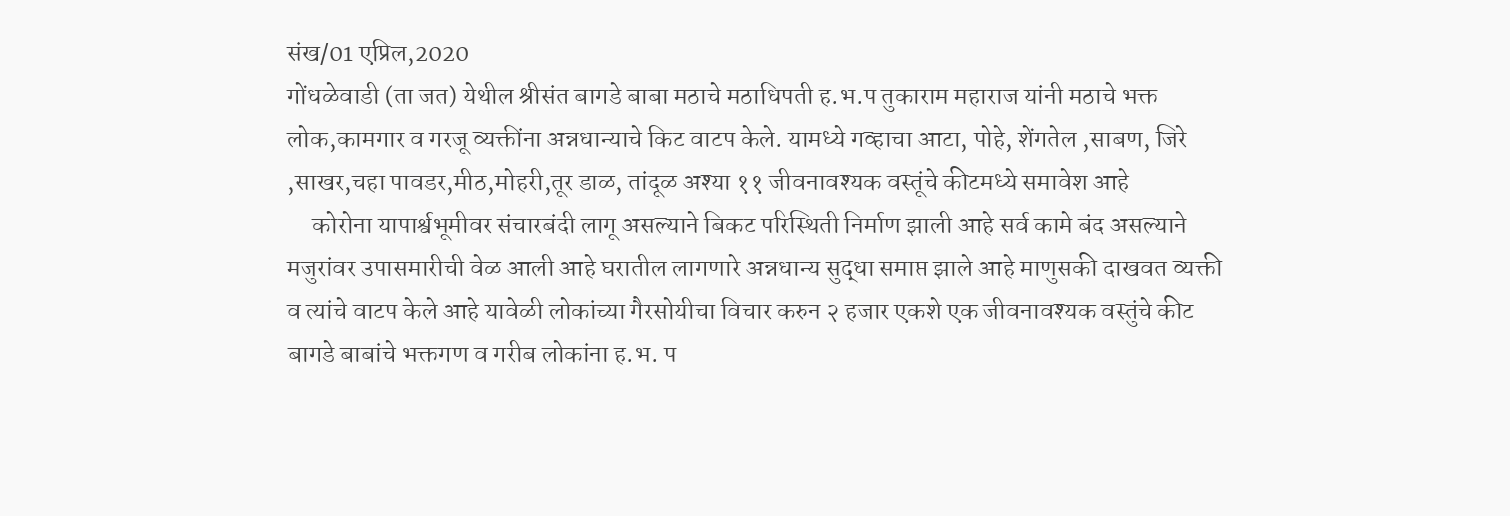संख/01 एप्रिल,2020
गोंधळेवाडी (ता जत) येथील श्रीसंत बागडे बाबा मठाचे मठाधिपती ह.भ.प तुकाराम महाराज यांनी मठाचे भक्त लोक,कामगार व गरजू व्यक्तींना अन्नधान्याचे किट वाटप केले. यामध्ये गव्हाचा आटा, पोहे, शेंगतेल ,साबण, जिरे ,साखर,चहा पावडर,मीठ,मोहरी,तूर डाळ, तांदूळ अश्या ११ जीवनावश्यक वस्तूंचे कीटमध्ये समावेश आहे
     कोरोना यापार्श्वभूमीवर संचारबंदी लागू असल्याने बिकट परिस्थिती निर्माण झाली आहे सर्व कामे बंद असल्याने मजुरांवर उपासमारीची वेळ आली आहे घरातील लागणारे अन्नधान्य सुद्धा समाप्त झाले आहे माणुसकी दाखवत व्यक्ती व त्यांचे वाटप केले आहे यावेळी लोकांच्या गैरसोयीचा विचार करुन २ हजार एकशे एक जीवनावश्यक वस्तुंचे कीट बागडे बाबांचे भक्तगण व गरीब लोकांना ह.भ. प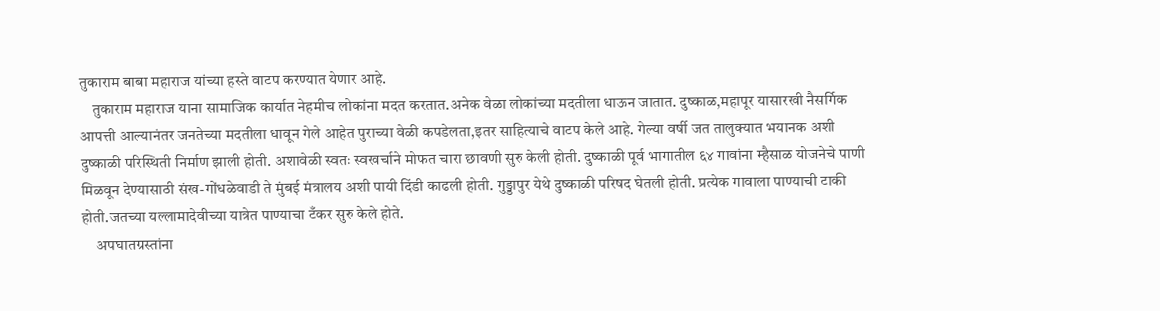तुकाराम बाबा महाराज यांच्या हस्ते वाटप करण्यात येणार आहे.
    तुकाराम महाराज याना सामाजिक कार्यात नेहमीच लोकांना मदत करतात.अनेक वेळा लोकांच्या मदतीला धाऊन जातात. दुष्काळ,महापूर यासारखी नैसर्गिक आपत्ती आल्यानंतर जनतेच्या मदतीला धावून गेले आहेत पुराच्या वेळी कपडेलता,इतर साहित्याचे वाटप केले आहे. गेल्या वर्षी जत तालुक्यात भयानक अशी दुष्काळी परिस्थिती निर्माण झाली होती. अशावेळी स्वतः स्वखर्चाने मोफत चारा छावणी सुरु केली होती. दुष्काळी पूर्व भागातील ६४ गावांना म्हैसाळ योजनेचे पाणी मिळवून देण्यासाठी संख-गोंधळेवाडी ते मुंबई मंत्रालय अशी पायी दिंडी काढली होती. गुड्डापुर येथे दुष्काळी परिषद घेतली होती. प्रत्येक गावाला पाण्याची टाकी होती.जतच्या यल्लामादेवीच्या यात्रेत पाण्याचा टँकर सुरु केले होते.
     अपघातग्रस्तांना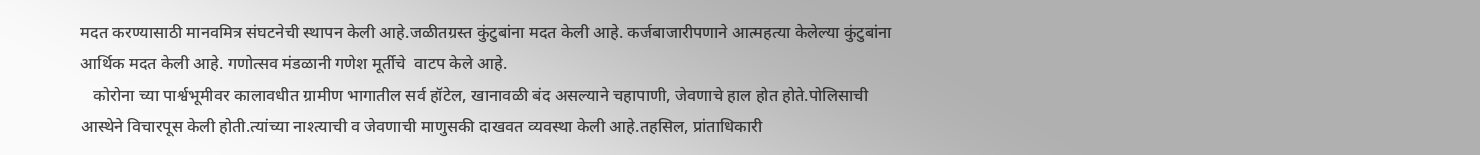मदत करण्यासाठी मानवमित्र संघटनेची स्थापन केली आहे.जळीतग्रस्त कुंटुबांना मदत केली आहे. कर्जबाजारीपणाने आत्महत्या केलेल्या कुंटुबांना आर्थिक मदत केली आहे. गणोत्सव मंडळानी गणेश मूर्तीचे  वाटप केले आहे.
   कोरोना च्या पार्श्वभूमीवर कालावधीत ग्रामीण भागातील सर्व हॉटेल, खानावळी बंद असल्याने चहापाणी, जेवणाचे हाल होत होते.पोलिसाची आस्थेने विचारपूस केली होती.त्यांच्या नाश्त्याची व जेवणाची माणुसकी दाखवत व्यवस्था केली आहे.तहसिल, प्रांताधिकारी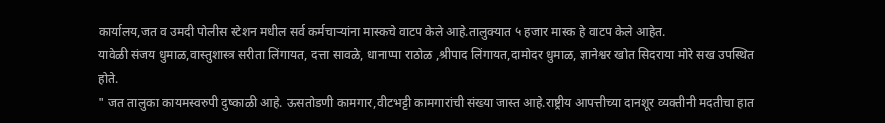कार्यालय,जत व उमदी पोलीस स्टेशन मधील सर्व कर्मचाऱ्यांना मास्कचे वाटप केले आहे.तालुक्यात ५ हजार मास्क हे वाटप केले आहेत.
यावेळी संजय धुमाळ,वास्तुशास्त्र सरीता लिंगायत, दत्ता सावळे, धानाप्पा राठोळ ,श्रीपाद लिंगायत,दामोदर धुमाळ, ज्ञानेश्वर खोत सिदराया मोरे सख उपस्थित होते.
" जत तालुका कायमस्वरुपी दुष्काळी आहे. ऊसतोडणी कामगार,वीटभट्टी कामगारांची संख्या जास्त आहे.राष्ट्रीय आपत्तीच्या दानशूर व्यक्तीनी मदतीचा हात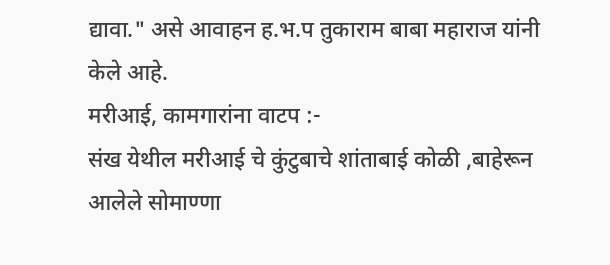द्यावा." असे आवाहन ह.भ.प तुकाराम बाबा महाराज यांनी केले आहे.
मरीआई, कामगारांना वाटप :-
संख येथील मरीआई चे कुंटुबाचे शांताबाई कोळी ,बाहेरून आलेले सोमाण्णा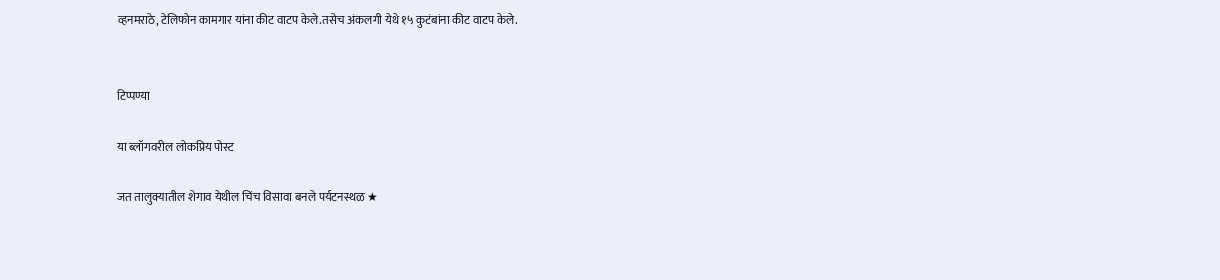व्हनमराठे, टेलिफोन कामगार यांना कीट वाटप केले.तसेच अंकलगी येथे १५ कुटंबांना कीट वाटप केले.


टिप्पण्या

या ब्लॉगवरील लोकप्रिय पोस्ट

जत तालुक्यातील शेगाव येथील चिंच विसावा बनले पर्यटनस्थळ ★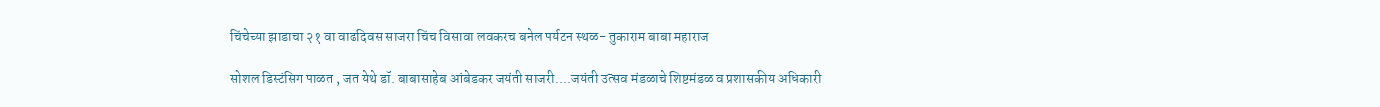चिंचेच्या झाडाचा २१ वा वाढदिवस साजरा चिंच विसावा लवकरच बनेल पर्यटन स्थळ- तुकाराम बाबा महाराज

सोशल डिस्टंसिग पाळत , जत येथे डॉ. बाबासाहेब आंबेडकर जयंती साजरी....जयंती उत्सव मंडळाचे शिष्टमंडळ व प्रशासकीय अधिकारी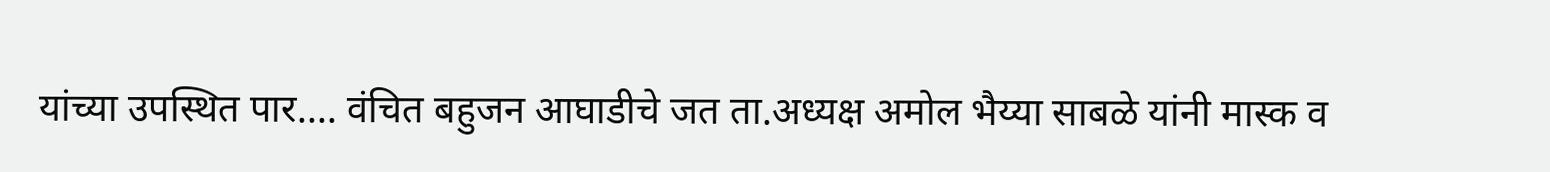यांच्या उपस्थित पार.... वंचित बहुजन आघाडीचे जत ता.अध्यक्ष अमोल भैय्या साबळे यांनी मास्क व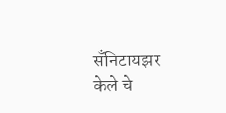सँनिटायझर केले चे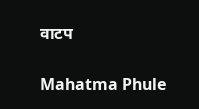वाटप

Mahatma Phule